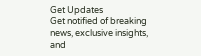Get Updates
Get notified of breaking news, exclusive insights, and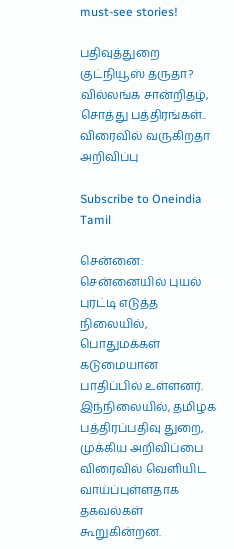must-see stories!

பதிவுத்துறை குட்நியூஸ் தருதா? வில்லங்க சான்றிதழ், சொத்து பத்திரங்கள்.. விரைவில் வருகிறதா அறிவிப்பு

Subscribe to Oneindia Tamil

சென்னை: சென்னையில் புயல் புரட்டி எடுத்த நிலையில், பொதுமக்கள் கடுமையான பாதிப்பில் உள்ளனர். இந்நிலையில், தமிழக பத்திரப்பதிவு துறை, முக்கிய அறிவிப்பை விரைவில் வெளியிட வாய்ப்புள்ளதாக தகவல்கள் கூறுகின்றன.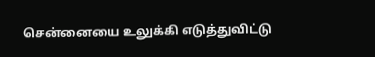சென்னையை உலுக்கி எடுத்துவிட்டு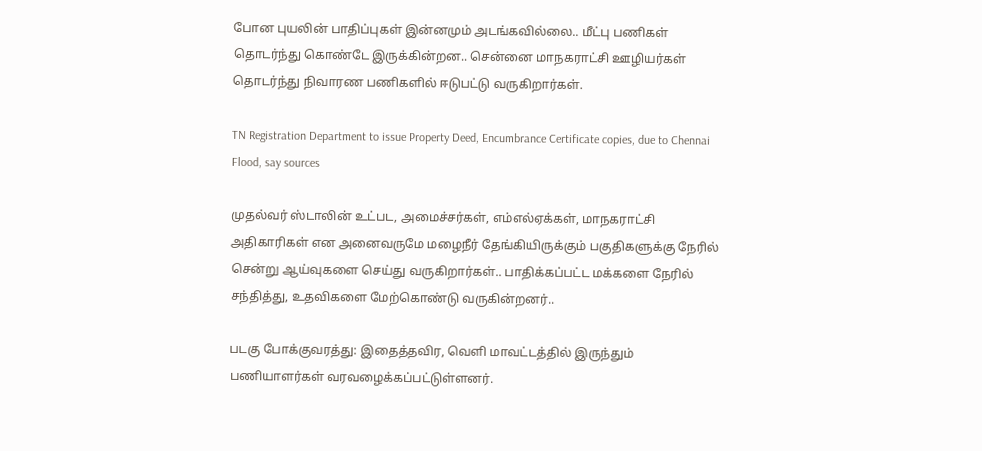போன புயலின் பாதிப்புகள் இன்னமும் அடங்கவில்லை.. மீட்பு பணிகள் தொடர்ந்து கொண்டே இருக்கின்றன.. சென்னை மாநகராட்சி ஊழியர்கள் தொடர்ந்து நிவாரண பணிகளில் ஈடுபட்டு வருகிறார்கள்.

TN Registration Department to issue Property Deed, Encumbrance Certificate copies, due to Chennai Flood, say sources

முதல்வர் ஸ்டாலின் உட்பட, அமைச்சர்கள், எம்எல்ஏக்கள், மாநகராட்சி அதிகாரிகள் என அனைவருமே மழைநீர் தேங்கியிருக்கும் பகுதிகளுக்கு நேரில் சென்று ஆய்வுகளை செய்து வருகிறார்கள்.. பாதிக்கப்பட்ட மக்களை நேரில் சந்தித்து, உதவிகளை மேற்கொண்டு வருகின்றனர்..

படகு போக்குவரத்து: இதைத்தவிர, வெளி மாவட்டத்தில் இருந்தும் பணியாளர்கள் வரவழைக்கப்பட்டுள்ளனர்.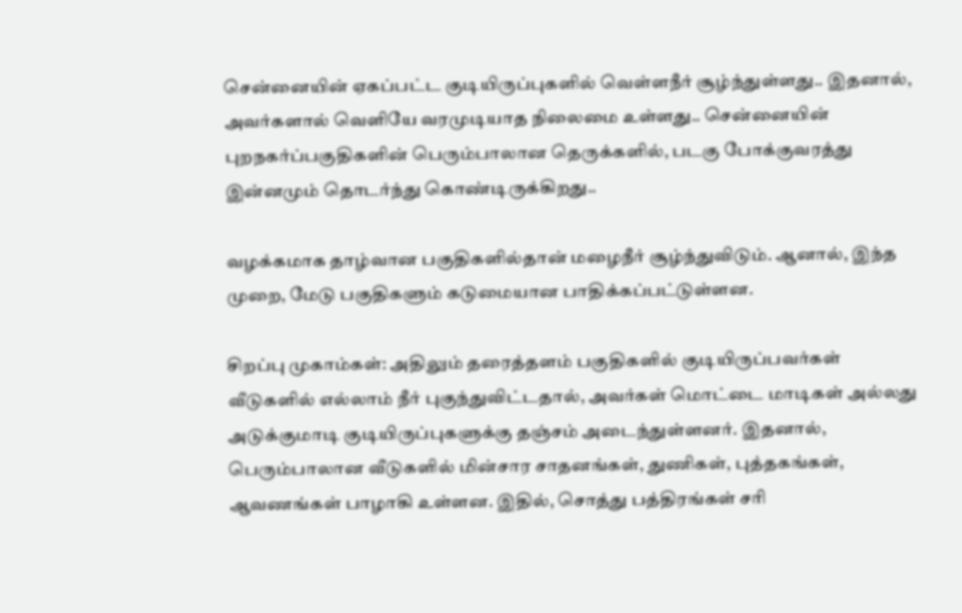சென்னையின் ஏகப்பட்ட குடியிருப்புகளில் வெள்ளநீர் சூழ்ந்துள்ளது.. இதனால், அவர்களால் வெளியே வரமுடியாத நிலைமை உள்ளது.. சென்னையின் புறநகர்ப்பகுதிகளின் பெரும்பாலான தெருக்களில், படகு போக்குவரத்து இன்னமும் தொடர்ந்து கொண்டிருக்கிறது..

வழக்கமாக தாழ்வான பகுதிகளில்தான் மழைநீர் சூழ்ந்துவிடும். ஆனால், இந்த முறை, மேடு பகுதிகளும் கடுமையான பாதிக்கப்பட்டுள்ளன.

சிறப்பு முகாம்கள்: அதிலும் தரைத்தளம் பகுதிகளில் குடியிருப்பவர்கள் வீடுகளில் எல்லாம் நீர் புகுந்துவிட்டதால், அவர்கள் மொட்டை மாடிகள் அல்லது அடுக்குமாடி குடியிருப்புகளுக்கு தஞ்சம் அடைந்துள்ளனர். இதனால், பெரும்பாலான வீடுகளில் மின்சார சாதனங்கள், துணிகள், புத்தகங்கள், ஆவணங்கள் பாழாகி உள்ளன. இதில், சொத்து பத்திரங்கள் சரி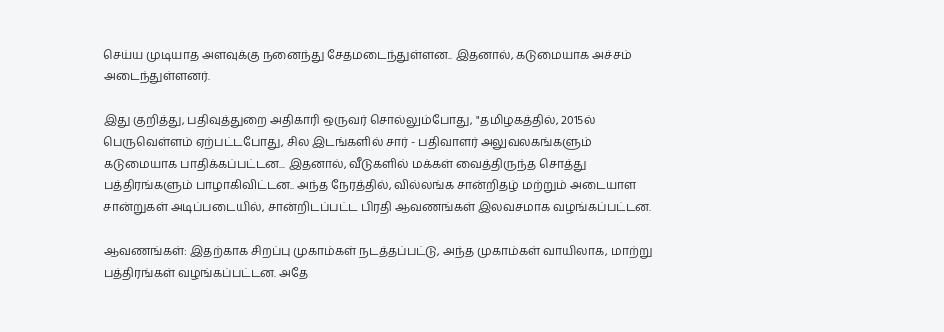செய்ய முடியாத அளவுக்கு நனைந்து சேதமடைந்துள்ளன.. இதனால், கடுமையாக அச்சம் அடைந்துள்ளனர்.

இது குறித்து, பதிவுத்துறை அதிகாரி ஒருவர் சொல்லும்போது, "தமிழகத்தில், 2015ல் பெருவெள்ளம் ஏற்பட்டபோது, சில இடங்களில் சார் - பதிவாளர் அலுவலகங்களும் கடுமையாக பாதிக்கப்பட்டன... இதனால், வீடுகளில் மக்கள் வைத்திருந்த சொத்து பத்திரங்களும் பாழாகிவிட்டன.. அந்த நேரத்தில், வில்லங்க சான்றிதழ் மற்றும் அடையாள சான்றுகள் அடிப்படையில், சான்றிடப்பட்ட பிரதி ஆவணங்கள் இலவசமாக வழங்கப்பட்டன.

ஆவணங்கள்: இதற்காக சிறப்பு முகாம்கள் நடத்தப்பட்டு, அந்த முகாம்கள் வாயிலாக, மாற்று பத்திரங்கள் வழங்கப்பட்டன. அதே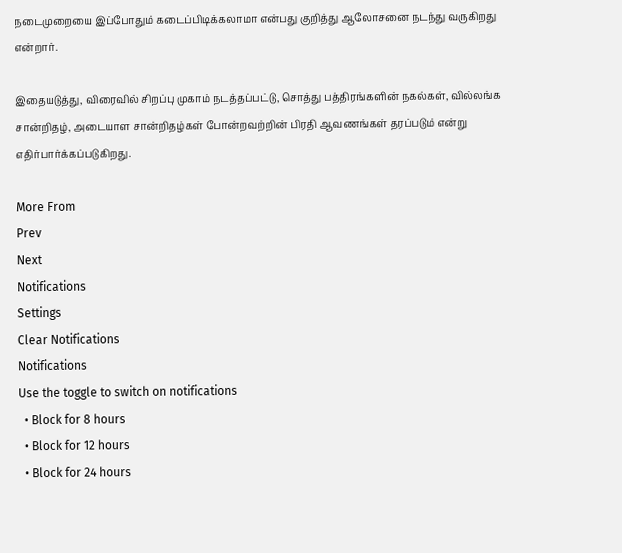நடைமுறையை இப்போதும் கடைப்பிடிக்கலாமா என்பது குறித்து ஆலோசனை நடந்து வருகிறது என்றார்.

இதையடுத்து, விரைவில் சிறப்பு முகாம் நடத்தப்பட்டு, சொத்து பத்திரங்களின் நகல்கள், வில்லங்க சான்றிதழ், அடையாள சான்றிதழ்கள் போன்றவற்றின் பிரதி ஆவணங்கள் தரப்படும் என்று எதிர்பார்க்கப்படுகிறது.

More From
Prev
Next
Notifications
Settings
Clear Notifications
Notifications
Use the toggle to switch on notifications
  • Block for 8 hours
  • Block for 12 hours
  • Block for 24 hours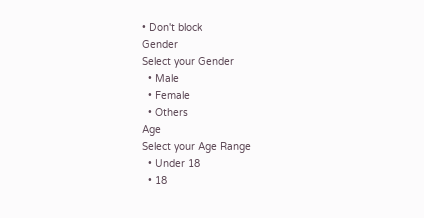• Don't block
Gender
Select your Gender
  • Male
  • Female
  • Others
Age
Select your Age Range
  • Under 18
  • 18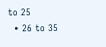to 25
  • 26 to 35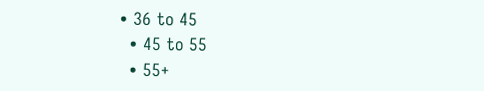• 36 to 45
  • 45 to 55
  • 55+